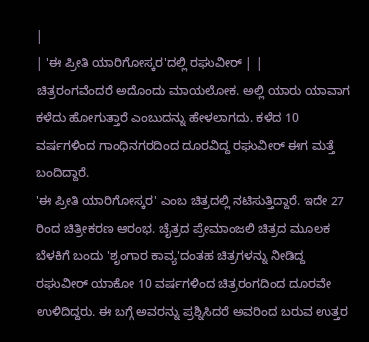|
| 'ಈ ಪ್ರೀತಿ ಯಾರಿಗೋಸ್ಕರ'ದಲ್ಲಿ ರಘುವೀರ್ | |
ಚಿತ್ರರಂಗವೆಂದರೆ ಅದೊಂದು ಮಾಯಲೋಕ. ಅಲ್ಲಿ ಯಾರು ಯಾವಾಗ ಕಳೆದು ಹೋಗುತ್ತಾರೆ ಎಂಬುದನ್ನು ಹೇಳಲಾಗದು. ಕಳೆದ 10 ವರ್ಷಗಳಿಂದ ಗಾಂಧಿನಗರದಿಂದ ದೂರವಿದ್ದ ರಘುವೀರ್ ಈಗ ಮತ್ತೆ ಬಂದಿದ್ದಾರೆ.
'ಈ ಪ್ರೀತಿ ಯಾರಿಗೋಸ್ಕರ' ಎಂಬ ಚಿತ್ರದಲ್ಲಿ ನಟಿಸುತ್ತಿದ್ದಾರೆ. ಇದೇ 27 ರಿಂದ ಚಿತ್ರೀಕರಣ ಆರಂಭ. ಚೈತ್ರದ ಪ್ರೇಮಾಂಜಲಿ ಚಿತ್ರದ ಮೂಲಕ ಬೆಳಕಿಗೆ ಬಂದು 'ಶೃಂಗಾರ ಕಾವ್ಯ'ದಂತಹ ಚಿತ್ರಗಳನ್ನು ನೀಡಿದ್ದ ರಘುವೀರ್ ಯಾಕೋ 10 ವರ್ಷಗಳಿಂದ ಚಿತ್ರರಂಗದಿಂದ ದೂರವೇ ಉಳಿದಿದ್ದರು. ಈ ಬಗ್ಗೆ ಅವರನ್ನು ಪ್ರಶ್ನಿಸಿದರೆ ಅವರಿಂದ ಬರುವ ಉತ್ತರ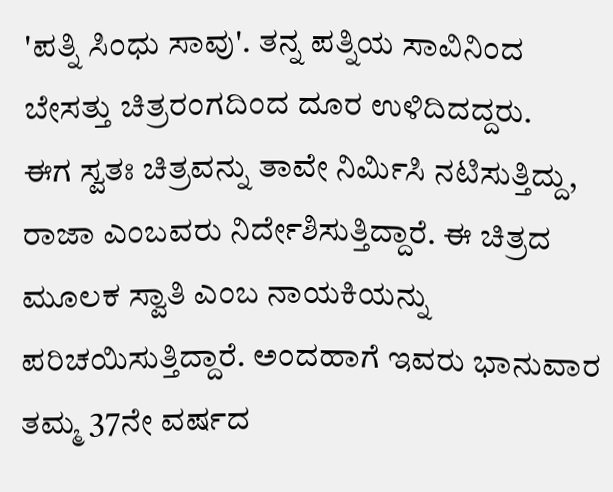'ಪತ್ನಿ ಸಿಂಧು ಸಾವು'. ತನ್ನ ಪತ್ನಿಯ ಸಾವಿನಿಂದ ಬೇಸತ್ತು ಚಿತ್ರರಂಗದಿಂದ ದೂರ ಉಳಿದಿದದ್ದರು.
ಈಗ ಸ್ವತಃ ಚಿತ್ರವನ್ನು ತಾವೇ ನಿರ್ಮಿಸಿ ನಟಿಸುತ್ತಿದ್ದು, ರಾಜಾ ಎಂಬವರು ನಿರ್ದೇಶಿಸುತ್ತಿದ್ದಾರೆ. ಈ ಚಿತ್ರದ ಮೂಲಕ ಸ್ವಾತಿ ಎಂಬ ನಾಯಕಿಯನ್ನು ಪರಿಚಯಿಸುತ್ತಿದ್ದಾರೆ. ಅಂದಹಾಗೆ ಇವರು ಭಾನುವಾರ ತಮ್ಮ 37ನೇ ವರ್ಷದ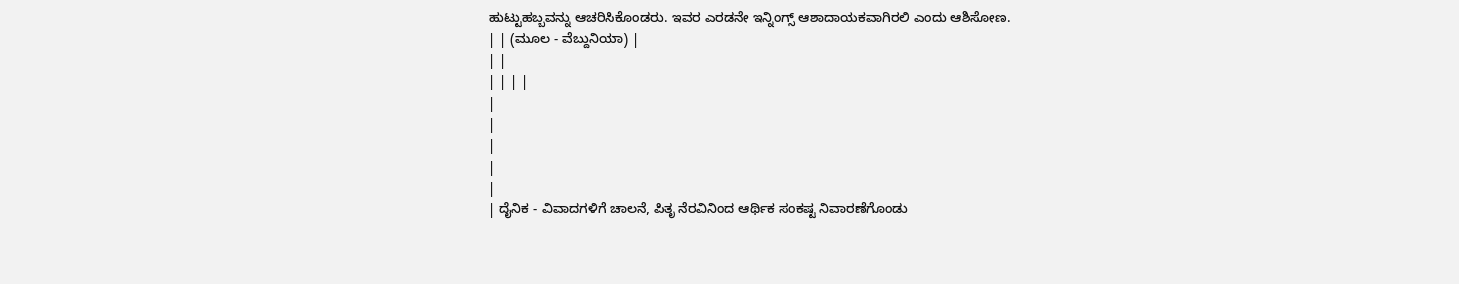ಹುಟ್ಟುಹಬ್ಬವನ್ನು ಆಚರಿಸಿಕೊಂಡರು. ಇವರ ಎರಡನೇ ಇನ್ನಿಂಗ್ಸ್ ಆಶಾದಾಯಕವಾಗಿರಲಿ ಎಂದು ಆಶಿಸೋಣ.
| | (ಮೂಲ - ವೆಬ್ದುನಿಯಾ) |
| |
| | | |
|
|
|
|
|
| ದೈನಿಕ - ವಿವಾದಗಳಿಗೆ ಚಾಲನೆ, ಪಿತೃ ನೆರವಿನಿಂದ ಆರ್ಥಿಕ ಸಂಕಷ್ಟ ನಿವಾರಣೆಗೊಂಡು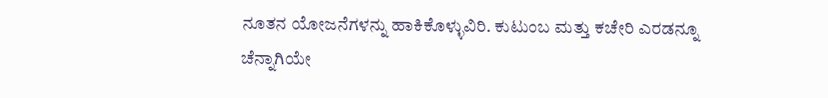ನೂತನ ಯೋಜನೆಗಳನ್ನು ಹಾಕಿಕೊಳ್ಳುವಿರಿ. ಕುಟುಂಬ ಮತ್ತು ಕಚೇರಿ ಎರಡನ್ನೂ ಚೆನ್ನಾಗಿಯೇ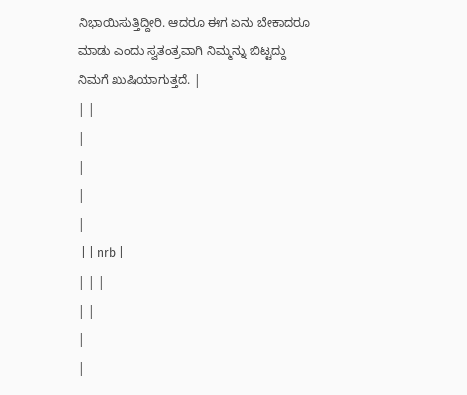ನಿಭಾಯಿಸುತ್ತಿದ್ದೀರಿ. ಆದರೂ ಈಗ ಏನು ಬೇಕಾದರೂ ಮಾಡು ಎಂದು ಸ್ವತಂತ್ರವಾಗಿ ನಿಮ್ಮನ್ನು ಬಿಟ್ಟದ್ದು ನಿಮಗೆ ಖುಷಿಯಾಗುತ್ತದೆ. |
| |
|
|
|
|
 | | nrb |
| | |
| |
|
|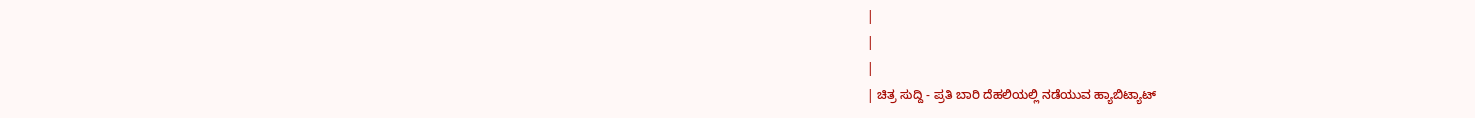|
|
|
| ಚಿತ್ರ ಸುದ್ದಿ - ಪ್ರತಿ ಬಾರಿ ದೆಹಲಿಯಲ್ಲಿ ನಡೆಯುವ ಹ್ಯಾಬಿಟ್ಯಾಟ್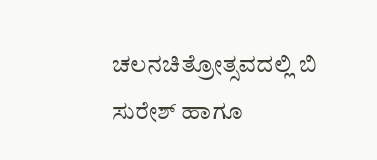ಚಲನಚಿತ್ರೋತ್ಸವದಲ್ಲಿ ಬಿ ಸುರೇಶ್ ಹಾಗೂ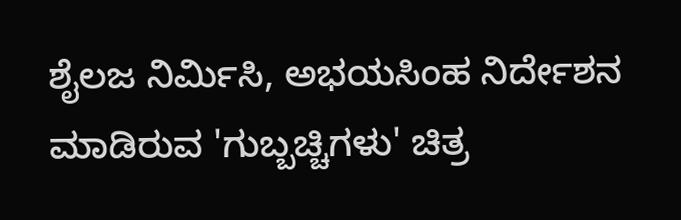ಶೈಲಜ ನಿರ್ಮಿಸಿ, ಅಭಯಸಿಂಹ ನಿರ್ದೇಶನ ಮಾಡಿರುವ 'ಗುಬ್ಬಚ್ಚಿಗಳು' ಚಿತ್ರ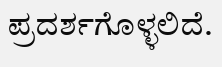ಪ್ರದರ್ಶಗೊಳ್ಳಲಿದೆ.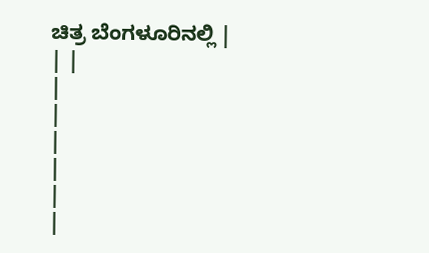ಚಿತ್ರ ಬೆಂಗಳೂರಿನಲ್ಲಿ |
| |
|
|
|
|
|
|